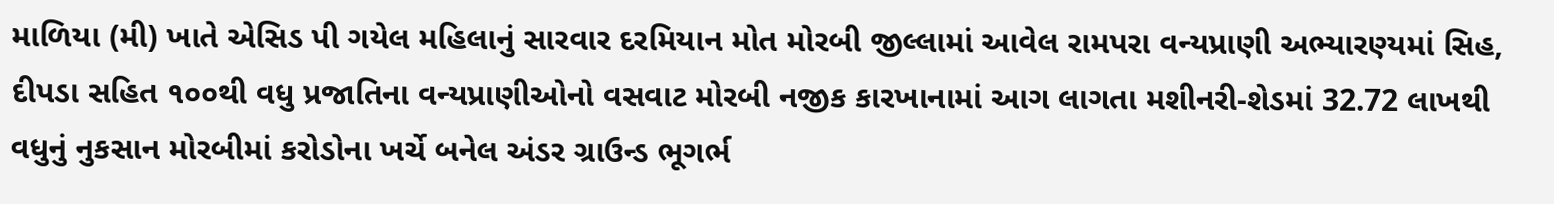માળિયા (મી) ખાતે એસિડ પી ગયેલ મહિલાનું સારવાર દરમિયાન મોત મોરબી જીલ્લામાં આવેલ રામપરા વન્યપ્રાણી અભ્યારણ્યમાં સિહ, દીપડા સહિત ૧૦૦થી વધુ પ્રજાતિના વન્યપ્રાણીઓનો વસવાટ મોરબી નજીક કારખાનામાં આગ લાગતા મશીનરી-શેડમાં 32.72 લાખથી વધુનું નુકસાન મોરબીમાં કરોડોના ખર્ચે બનેલ અંડર ગ્રાઉન્ડ ભૂગર્ભ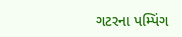ગટરના પમ્પિંગ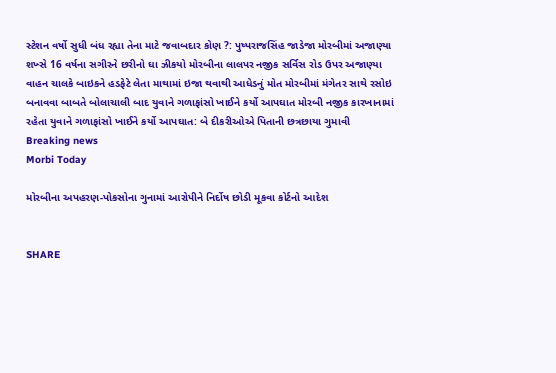સ્ટેશન વર્ષો સુધી બંધ રહ્યા તેના માટે જવાબદાર કોણ ?: પુષ્પરાજસિંહ જાડેજા મોરબીમાં અજાણ્યા શખ્સે 16 વર્ષના સગીરને છરીનો ઘા ઝીકયો મોરબીના લાલપર નજીક સર્વિસ રોડ ઉપર અજાણ્યા વાહન ચાલકે બાઇકને હડફેટે લેતા માથામાં ઇજા થવાથી આધેડનું મોત મોરબીમાં મંગેતર સાથે રસોઇ બનાવવા બાબતે બોલાચાલી બાદ યુવાને ગળાફાંસો ખાઈને કર્યો આપઘાત મોરબી નજીક કારખાનામાં રહેતા યુવાને ગળાફાંસો ખાઈને કર્યો આપઘાત: બે દીકરીઓએ પિતાની છત્રછાયા ગુમાવી
Breaking news
Morbi Today

મોરબીના અપહરણ-પોકસોના ગુનામાં આરોપીને નિર્દોષ છોડી મૂકવા કોર્ટનો આદેશ


SHARE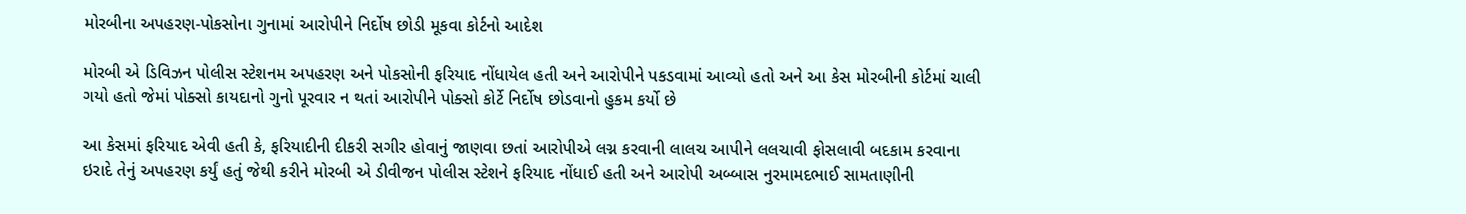મોરબીના અપહરણ-પોકસોના ગુનામાં આરોપીને નિર્દોષ છોડી મૂકવા કોર્ટનો આદેશ

મોરબી એ ડિવિઝન પોલીસ સ્ટેશનમ અપહરણ અને પોકસોની ફરિયાદ નોંધાયેલ હતી અને આરોપીને પકડવામાં આવ્યો હતો અને આ કેસ મોરબીની કોર્ટમાં ચાલી ગયો હતો જેમાં પોક્સો કાયદાનો ગુનો પૂરવાર ન થતાં આરોપીને પોક્સો કોર્ટે નિર્દોષ છોડવાનો હુકમ કર્યો છે

આ કેસમાં ફરિયાદ એવી હતી કે, ફરિયાદીની દીકરી સગીર હોવાનું જાણવા છતાં આરોપીએ લગ્ન કરવાની લાલચ આપીને લલચાવી ફોસલાવી બદકામ કરવાના ઇરાદે તેનું અપહરણ કર્યું હતું જેથી કરીને મોરબી એ ડીવીજન પોલીસ સ્ટેશને ફરિયાદ નોંધાઈ હતી અને આરોપી અબ્બાસ નુરમામદભાઈ સામતાણીની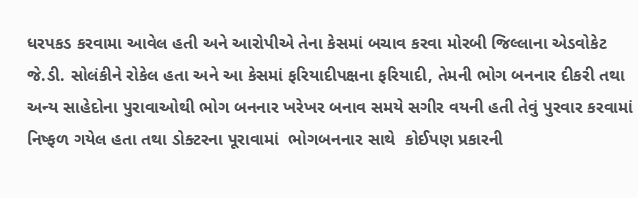ધરપકડ કરવામા આવેલ હતી અને આરોપીએ તેના કેસમાં બચાવ કરવા મોરબી જિલ્લાના એડવોકેટ જે.ડી. સોલંકીને રોકેલ હતા અને આ કેસમાં ફરિયાદીપક્ષના ફરિયાદી, તેમની ભોગ બનનાર દીકરી તથા અન્ય સાહેદોના પુરાવાઓથી ભોગ બનનાર ખરેખર બનાવ સમયે સગીર વયની હતી તેવું પુરવાર કરવામાં નિષ્ફળ ગયેલ હતા તથા ડોક્ટરના પૂરાવામાં  ભોગબનનાર સાથે  કોઈપણ પ્રકારની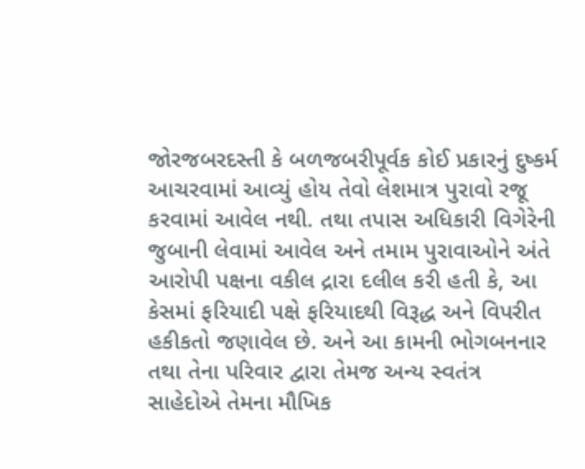જોરજબરદસ્તી કે બળજબરીપૂર્વક કોઈ પ્રકારનું દુષ્કર્મ આચરવામાં આવ્યું હોય તેવો લેશમાત્ર પુરાવો રજૂ કરવામાં આવેલ નથી. તથા તપાસ અધિકારી વિગેરેની જુબાની લેવામાં આવેલ અને તમામ પુરાવાઓને અંતે આરોપી પક્ષના વકીલ દ્રારા દલીલ કરી હતી કે, આ કેસમાં ફરિયાદી પક્ષે ફરિયાદથી વિરૂદ્ધ અને વિપરીત હકીકતો જણાવેલ છે. અને આ કામની ભોગબનનાર તથા તેના પરિવાર દ્વારા તેમજ અન્ય સ્વતંત્ર સાહેદોએ તેમના મૌખિક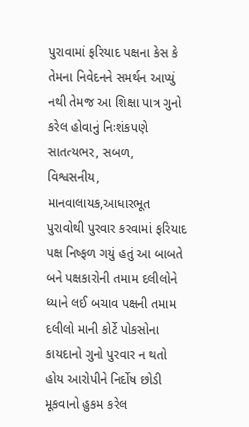પુરાવામાં ફરિયાદ પક્ષના કેસ કે તેમના નિવેદનને સમર્થન આપ્યું નથી તેમજ આ શિક્ષા પાત્ર ગુનો કરેલ હોવાનું નિઃશંકપણે સાતત્યભર, સબળ, વિશ્વસનીય, માનવાલાયક,આધારભૂત પુરાવોથી પુરવાર કરવામાં ફરિયાદ પક્ષ નિષ્ફળ ગયું હતું આ બાબતે બને પક્ષકારોની તમામ દલીલોને ધ્યાને લઈ બચાવ પક્ષની તમામ દલીલો માની કોર્ટે પોકસોના કાયદાનો ગુનો પુરવાર ન થતો હોય આરોપીને નિર્દોષ છોડી મૂકવાનો હુકમ કરેલ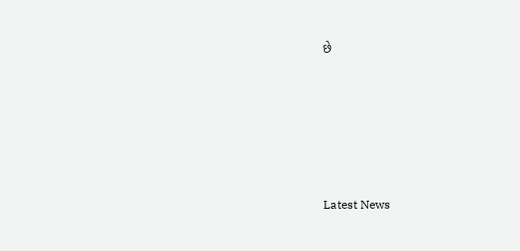છે






Latest News